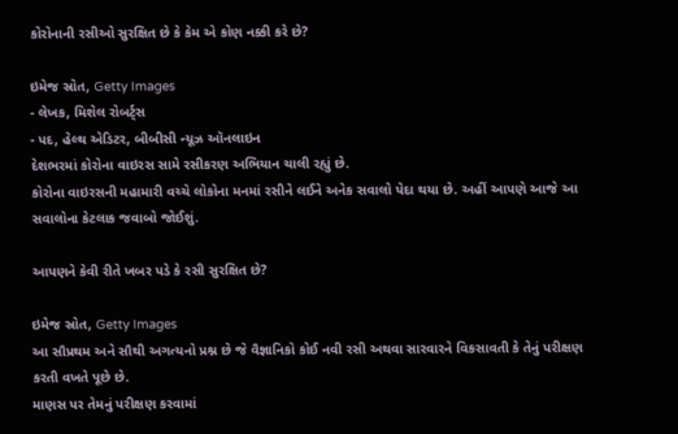કોરોનાની રસીઓ સુરક્ષિત છે કે કેમ એ કોણ નક્કી કરે છે?

ઇમેજ સ્રોત, Getty Images
- લેખક, મિશેલ રોબર્ટ્સ
- પદ, હેલ્થ એડિટર, બીબીસી ન્યૂઝ ઑનલાઇન
દેશભરમાં કોરોના વાઇરસ સામે રસીકરણ અભિયાન ચાલી રહ્યું છે.
કોરોના વાઇરસની મહામારી વચ્ચે લોકોના મનમાં રસીને લઈને અનેક સવાલો પેદા થયા છે. અહીં આપણે આજે આ સવાલોના કેટલાક જવાબો જોઈશું.

આપણને કેવી રીતે ખબર પડે કે રસી સુરક્ષિત છે?

ઇમેજ સ્રોત, Getty Images
આ સૌપ્રથમ અને સૌથી અગત્યનો પ્રશ્ન છે જે વૈજ્ઞાનિકો કોઈ નવી રસી અથવા સારવારને વિકસાવતી કે તેનું પરીક્ષણ કરતી વખતે પૂછે છે.
માણસ પર તેમનું પરીક્ષણ કરવામાં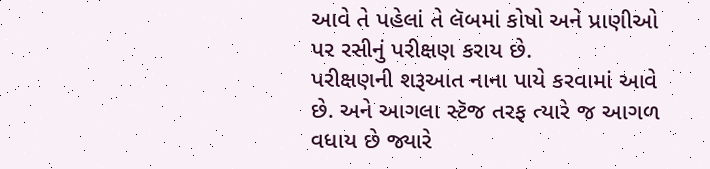આવે તે પહેલાં તે લૅબમાં કોષો અને પ્રાણીઓ પર રસીનું પરીક્ષણ કરાય છે.
પરીક્ષણની શરૂઆત નાના પાયે કરવામાં આવે છે. અને આગલા સ્ટૅજ તરફ ત્યારે જ આગળ વધાય છે જ્યારે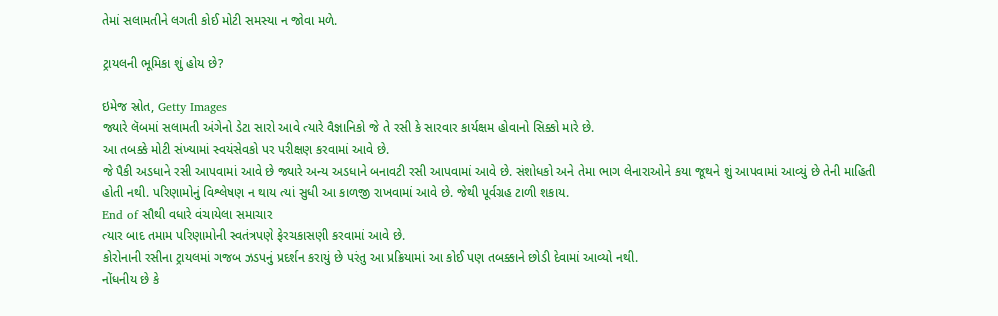તેમાં સલામતીને લગતી કોઈ મોટી સમસ્યા ન જોવા મળે.

ટ્રાયલની ભૂમિકા શું હોય છે?

ઇમેજ સ્રોત, Getty Images
જ્યારે લૅબમાં સલામતી અંગેનો ડેટા સારો આવે ત્યારે વૈજ્ઞાનિકો જે તે રસી કે સારવાર કાર્યક્ષમ હોવાનો સિક્કો મારે છે.
આ તબક્કે મોટી સંખ્યામાં સ્વયંસેવકો પર પરીક્ષણ કરવામાં આવે છે.
જે પૈકી અડધાને રસી આપવામાં આવે છે જ્યારે અન્ય અડધાને બનાવટી રસી આપવામાં આવે છે. સંશોધકો અને તેમા ભાગ લેનારાઓને કયા જૂથને શું આપવામાં આવ્યું છે તેની માહિતી હોતી નથી. પરિણામોનું વિશ્લેષણ ન થાય ત્યાં સુધી આ કાળજી રાખવામાં આવે છે. જેથી પૂર્વગ્રહ ટાળી શકાય.
End of સૌથી વધારે વંચાયેલા સમાચાર
ત્યાર બાદ તમામ પરિણામોની સ્વતંત્રપણે ફેરચકાસણી કરવામાં આવે છે.
કોરોનાની રસીના ટ્રાયલમાં ગજબ ઝડપનું પ્રદર્શન કરાયું છે પરંતુ આ પ્રક્રિયામાં આ કોઈ પણ તબક્કાને છોડી દેવામાં આવ્યો નથી.
નોંધનીય છે કે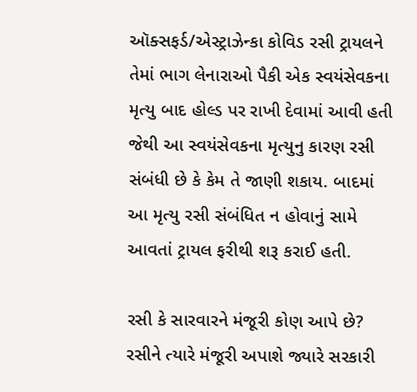ઑક્સફર્ડ/એસ્ટ્રાઝેન્કા કોવિડ રસી ટ્રાયલને તેમાં ભાગ લેનારાઓ પૈકી એક સ્વયંસેવકના મૃત્યુ બાદ હોલ્ડ પર રાખી દેવામાં આવી હતી જેથી આ સ્વયંસેવકના મૃત્યુનુ કારણ રસી સંબંધી છે કે કેમ તે જાણી શકાય. બાદમાં આ મૃત્યુ રસી સંબંધિત ન હોવાનું સામે આવતાં ટ્રાયલ ફરીથી શરૂ કરાઈ હતી.

રસી કે સારવારને મંજૂરી કોણ આપે છે?
રસીને ત્યારે મંજૂરી અપાશે જ્યારે સરકારી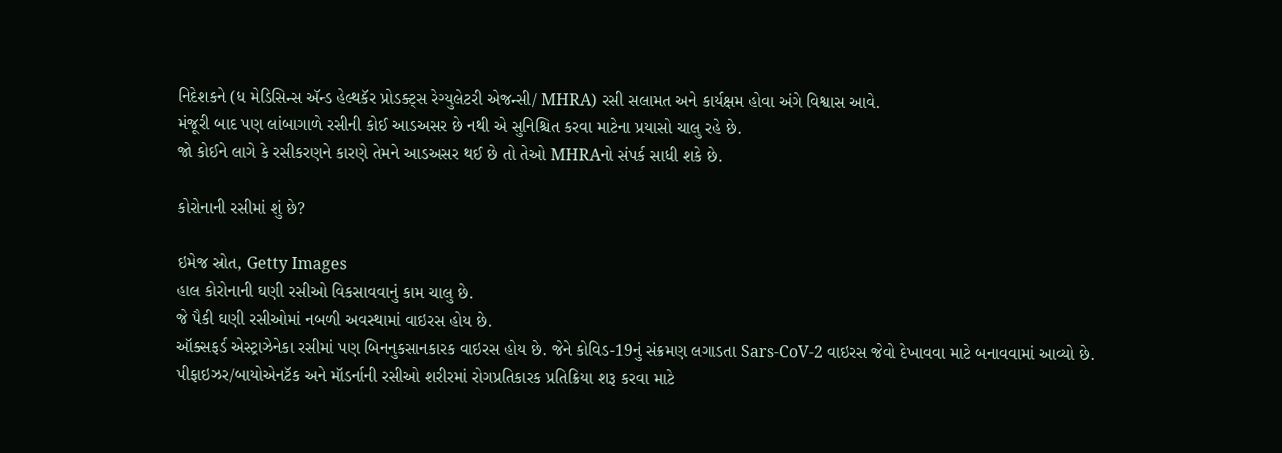નિદેશકને (ધ મેડિસિન્સ ઍન્ડ હેલ્થકૅર પ્રોડક્ટ્સ રેગ્યુલેટરી એજન્સી/ MHRA) રસી સલામત અને કાર્યક્ષમ હોવા અંગે વિશ્વાસ આવે.
મંજૂરી બાદ પણ લાંબાગાળે રસીની કોઈ આડઅસર છે નથી એ સુનિશ્ચિત કરવા માટેના પ્રયાસો ચાલુ રહે છે.
જો કોઈને લાગે કે રસીકરણને કારણે તેમને આડઅસર થઈ છે તો તેઓ MHRAનો સંપર્ક સાધી શકે છે.

કોરોનાની રસીમાં શું છે?

ઇમેજ સ્રોત, Getty Images
હાલ કોરોનાની ઘણી રસીઓ વિકસાવવાનું કામ ચાલુ છે.
જે પૈકી ઘણી રસીઓમાં નબળી અવસ્થામાં વાઇરસ હોય છે.
ઑક્સફર્ડ એસ્ટ્રાઝેનેકા રસીમાં પણ બિનનુકસાનકારક વાઇરસ હોય છે. જેને કોવિડ-19નું સંક્રમણ લગાડતા Sars-CoV-2 વાઇરસ જેવો દેખાવવા માટે બનાવવામાં આવ્યો છે.
પીફાઇઝર/બાયોએનટૅક અને મૉડર્નાની રસીઓ શરીરમાં રોગપ્રતિકારક પ્રતિક્રિયા શરૂ કરવા માટે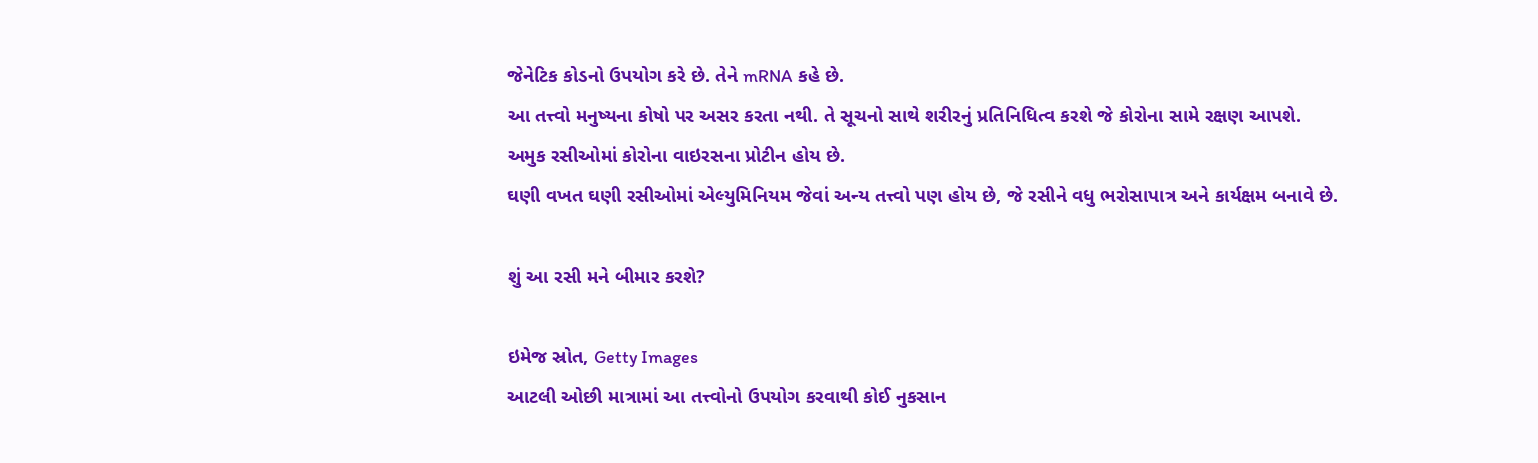જેનેટિક કોડનો ઉપયોગ કરે છે. તેને mRNA કહે છે.
આ તત્ત્વો મનુષ્યના કોષો પર અસર કરતા નથી. તે સૂચનો સાથે શરીરનું પ્રતિનિધિત્વ કરશે જે કોરોના સામે રક્ષણ આપશે.
અમુક રસીઓમાં કોરોના વાઇરસના પ્રોટીન હોય છે.
ઘણી વખત ઘણી રસીઓમાં એલ્યુમિનિયમ જેવાં અન્ય તત્ત્વો પણ હોય છે, જે રસીને વધુ ભરોસાપાત્ર અને કાર્યક્ષમ બનાવે છે.

શું આ રસી મને બીમાર કરશે?

ઇમેજ સ્રોત, Getty Images
આટલી ઓછી માત્રામાં આ તત્ત્વોનો ઉપયોગ કરવાથી કોઈ નુકસાન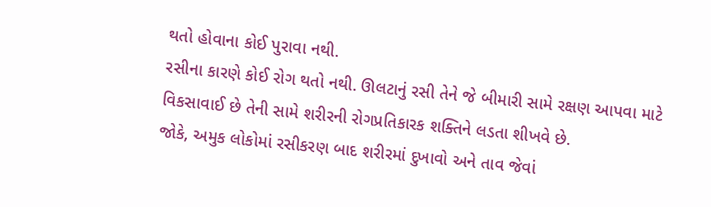થતો હોવાના કોઈ પુરાવા નથી.
રસીના કારણે કોઈ રોગ થતો નથી. ઊલટાનું રસી તેને જે બીમારી સામે રક્ષણ આપવા માટે વિકસાવાઈ છે તેની સામે શરીરની રોગપ્રતિકારક શક્તિને લડતા શીખવે છે.
જોકે, અમુક લોકોમાં રસીકરણ બાદ શરીરમાં દુખાવો અને તાવ જેવાં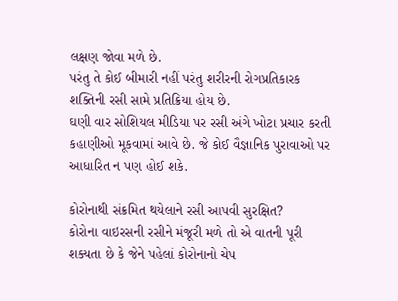લક્ષણ જોવા મળે છે.
પરંતુ તે કોઈ બીમારી નહીં પરંતુ શરીરની રોગપ્રતિકારક શક્તિની રસી સામે પ્રતિક્રિયા હોય છે.
ઘણી વાર સોશિયલ મીડિયા પર રસી અંગે ખોટા પ્રચાર કરતી કહાણીઓ મૂકવામાં આવે છે. જે કોઈ વૈજ્ઞાનિક પુરાવાઓ પર આધારિત ન પણ હોઈ શકે.

કોરોનાથી સંક્રમિત થયેલાને રસી આપવી સુરક્ષિત?
કોરોના વાઇરસની રસીને મંજૂરી મળે તો એ વાતની પૂરી શક્યતા છે કે જેને પહેલાં કોરોનાનો ચેપ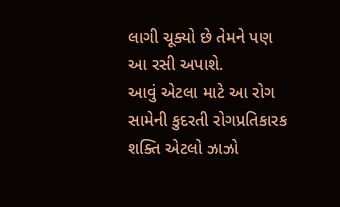લાગી ચૂક્યો છે તેમને પણ આ રસી અપાશે.
આવું એટલા માટે આ રોગ સામેની કુદરતી રોગપ્રતિકારક શક્તિ એટલો ઝાઝો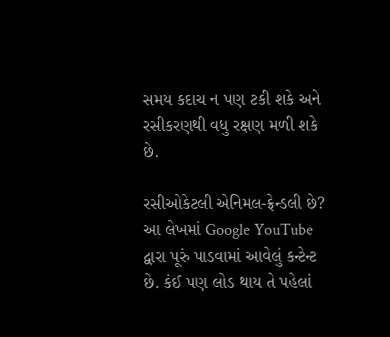સમય કદાચ ન પણ ટકી શકે અને રસીકરણથી વધુ રક્ષણ મળી શકે છે.

રસીઓકેટલી એનિમલ-ફ્રેન્ડલી છે?
આ લેખમાં Google YouTube દ્વારા પૂરું પાડવામાં આવેલું કન્ટેન્ટ છે. કંઈ પણ લોડ થાય તે પહેલાં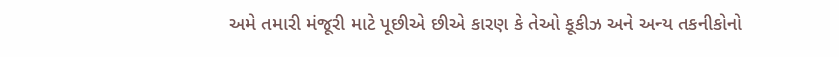અમે તમારી મંજૂરી માટે પૂછીએ છીએ કારણ કે તેઓ કૂકીઝ અને અન્ય તકનીકોનો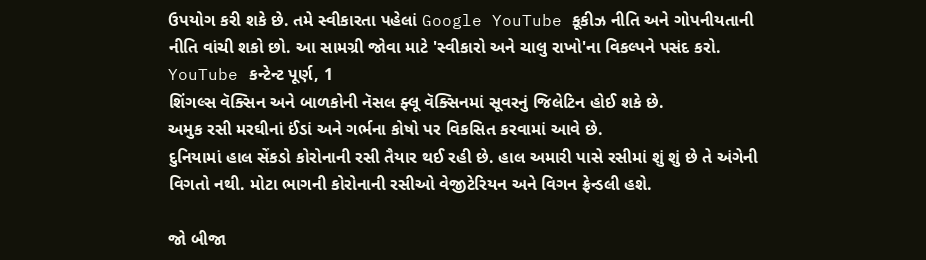ઉપયોગ કરી શકે છે. તમે સ્વીકારતા પહેલાં Google YouTube કૂકીઝ નીતિ અને ગોપનીયતાની નીતિ વાંચી શકો છો. આ સામગ્રી જોવા માટે 'સ્વીકારો અને ચાલુ રાખો'ના વિકલ્પને પસંદ કરો.
YouTube કન્ટેન્ટ પૂર્ણ, 1
શિંગલ્સ વૅક્સિન અને બાળકોની નૅસલ ફ્લૂ વૅક્સિનમાં સૂવરનું જિલેટિન હોઈ શકે છે.
અમુક રસી મરઘીનાં ઈંડાં અને ગર્ભના કોષો પર વિકસિત કરવામાં આવે છે.
દુનિયામાં હાલ સેંકડો કોરોનાની રસી તૈયાર થઈ રહી છે. હાલ અમારી પાસે રસીમાં શું શું છે તે અંગેની વિગતો નથી. મોટા ભાગની કોરોનાની રસીઓ વેજીટેરિયન અને વિગન ફ્રેન્ડલી હશે.

જો બીજા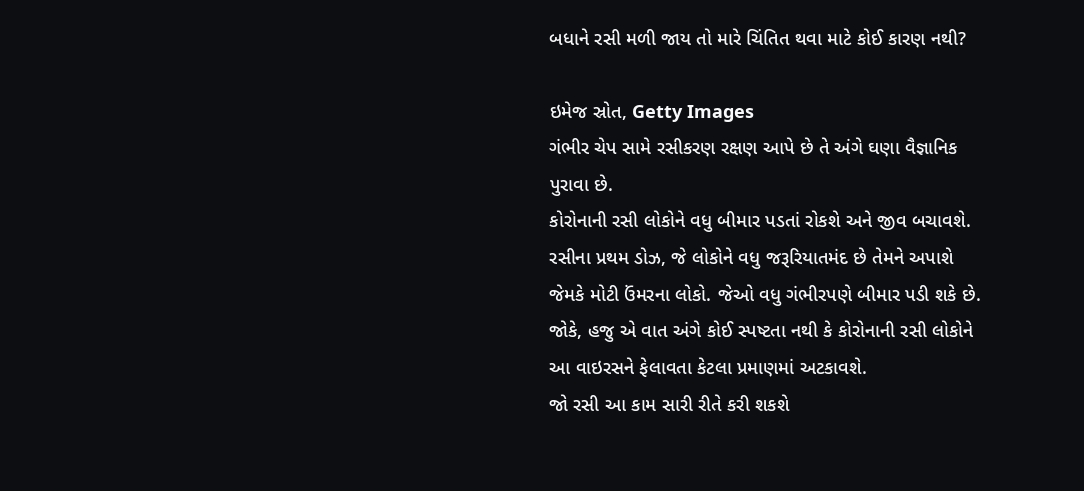બધાને રસી મળી જાય તો મારે ચિંતિત થવા માટે કોઈ કારણ નથી?

ઇમેજ સ્રોત, Getty Images
ગંભીર ચેપ સામે રસીકરણ રક્ષણ આપે છે તે અંગે ઘણા વૈજ્ઞાનિક પુરાવા છે.
કોરોનાની રસી લોકોને વધુ બીમાર પડતાં રોકશે અને જીવ બચાવશે.
રસીના પ્રથમ ડોઝ, જે લોકોને વધુ જરૂરિયાતમંદ છે તેમને અપાશે જેમકે મોટી ઉંમરના લોકો. જેઓ વધુ ગંભીરપણે બીમાર પડી શકે છે.
જોકે, હજુ એ વાત અંગે કોઈ સ્પષ્ટતા નથી કે કોરોનાની રસી લોકોને આ વાઇરસને ફેલાવતા કેટલા પ્રમાણમાં અટકાવશે.
જો રસી આ કામ સારી રીતે કરી શકશે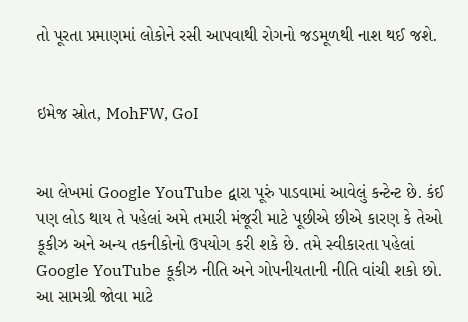તો પૂરતા પ્રમાણમાં લોકોને રસી આપવાથી રોગનો જડમૂળથી નાશ થઈ જશે.


ઇમેજ સ્રોત, MohFW, GoI


આ લેખમાં Google YouTube દ્વારા પૂરું પાડવામાં આવેલું કન્ટેન્ટ છે. કંઈ પણ લોડ થાય તે પહેલાં અમે તમારી મંજૂરી માટે પૂછીએ છીએ કારણ કે તેઓ કૂકીઝ અને અન્ય તકનીકોનો ઉપયોગ કરી શકે છે. તમે સ્વીકારતા પહેલાં Google YouTube કૂકીઝ નીતિ અને ગોપનીયતાની નીતિ વાંચી શકો છો. આ સામગ્રી જોવા માટે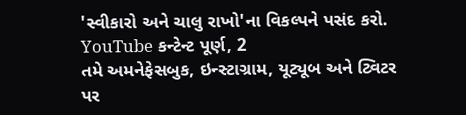'સ્વીકારો અને ચાલુ રાખો'ના વિકલ્પને પસંદ કરો.
YouTube કન્ટેન્ટ પૂર્ણ, 2
તમે અમનેફેસબુક, ઇન્સ્ટાગ્રામ, યૂટ્યૂબ અને ટ્વિટર પર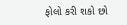ફોલો કરી શકો છો